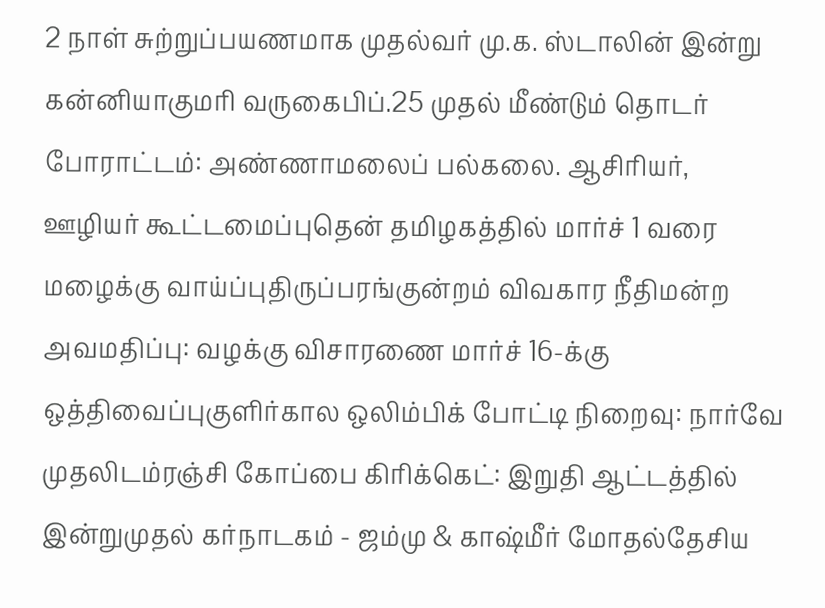2 நாள் சுற்றுப்பயணமாக முதல்வர் மு.க. ஸ்டாலின் இன்று கன்னியாகுமரி வருகைபிப்.25 முதல் மீண்டும் தொடர் போராட்டம்: அண்ணாமலைப் பல்கலை. ஆசிரியர், ஊழியர் கூட்டமைப்புதென் தமிழகத்தில் மார்ச் 1 வரை மழைக்கு வாய்ப்புதிருப்பரங்குன்றம் விவகார நீதிமன்ற அவமதிப்பு: வழக்கு விசாரணை மார்ச் 16-க்கு ஒத்திவைப்புகுளிர்கால ஒலிம்பிக் போட்டி நிறைவு: நார்வே முதலிடம்ரஞ்சி கோப்பை கிரிக்கெட்: இறுதி ஆட்டத்தில் இன்றுமுதல் கர்நாடகம் - ஜம்மு & காஷ்மீர் மோதல்தேசிய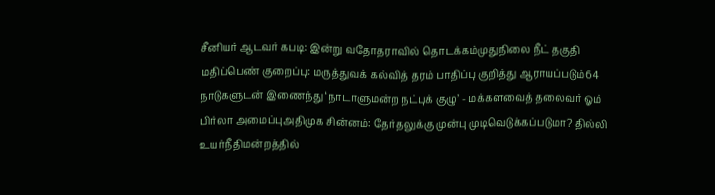சீனியர் ஆடவர் கபடி: இன்று வதோதராவில் தொடக்கம்முதுநிலை நீட் தகுதி மதிப்பெண் குறைப்பு: மருத்துவக் கல்வித் தரம் பாதிப்பு குறித்து ஆராயப்படும்64 நாடுகளுடன் இணைந்து ‘நாடாளுமன்ற நட்புக் குழு’ - மக்களவைத் தலைவர் ஓம் பிர்லா அமைப்புஅதிமுக சின்னம்: தேர்தலுக்கு முன்பு முடிவெடுக்கப்படுமா? தில்லி உயர்நீதிமன்றத்தில்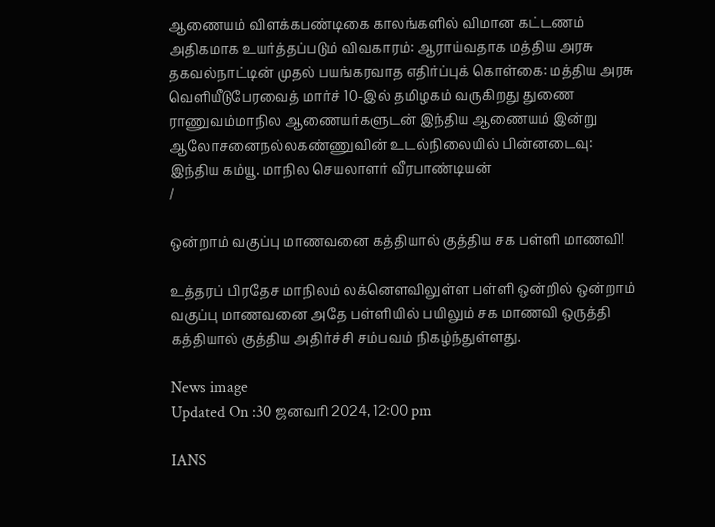ஆணையம் விளக்கபண்டிகை காலங்களில் விமான கட்டணம் அதிகமாக உயர்த்தப்படும் விவகாரம்: ஆராய்வதாக மத்திய அரசு தகவல்நாட்டின் முதல் பயங்கரவாத எதிர்ப்புக் கொள்கை: மத்திய அரசு வெளியீடுபேரவைத் மார்ச் 10-இல் தமிழகம் வருகிறது துணை ராணுவம்மாநில ஆணையர்களுடன் இந்திய ஆணையம் இன்று ஆலோசனைநல்லகண்ணுவின் உடல்நிலையில் பின்னடைவு: இந்திய கம்யூ. மாநில செயலாளர் வீரபாண்டியன்
/

ஒன்றாம் வகுப்பு மாணவனை கத்தியால் குத்திய சக பள்ளி மாணவி!

உத்தரப் பிரதேச மாநிலம் லக்னௌவிலுள்ள பள்ளி ஒன்றில் ஒன்றாம் வகுப்பு மாணவனை அதே பள்ளியில் பயிலும் சக மாணவி ஒருத்தி கத்தியால் குத்திய அதிர்ச்சி சம்பவம் நிகழ்ந்துள்ளது.

News image
Updated On :30 ஜனவரி 2024, 12:00 pm

IANS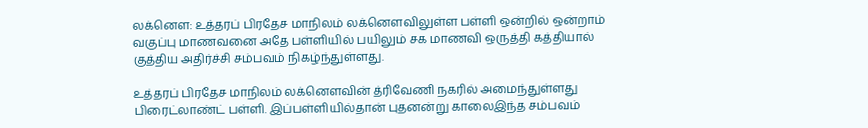லக்னௌ: உத்தரப் பிரதேச மாநிலம் லக்னௌவிலுள்ள பள்ளி ஒன்றில் ஒன்றாம் வகுப்பு மாணவனை அதே பள்ளியில் பயிலும் சக மாணவி ஒருத்தி கத்தியால் குத்திய அதிர்ச்சி சம்பவம் நிகழ்ந்துள்ளது.

உத்தரப் பிரதேச மாநிலம் லக்னௌவின் த்ரிவேணி நகரில் அமைந்துள்ளது பிரைட்லாண்ட் பள்ளி. இப்பள்ளியில்தான் புதனன்று காலைஇந்த சம்பவம்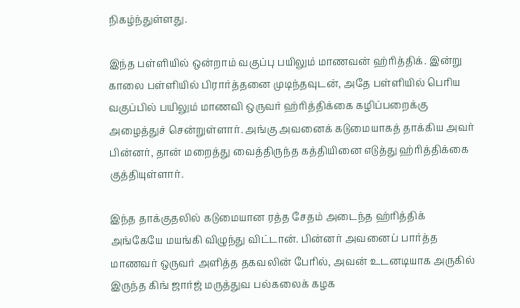நிகழ்ந்துள்ளது.

இந்த பள்ளியில் ஒன்றாம் வகுப்பு பயிலும் மாணவன் ஹ்ரித்திக். இன்று காலை பள்ளியில் பிரார்த்தனை முடிந்தவுடன், அதே பள்ளியில் பெரிய வகுப்பில் பயிலும் மாணவி ஒருவர் ஹ்ரித்திக்கை கழிப்பறைக்கு அழைத்துச் சென்றுள்ளார். அங்கு அவனைக் கடுமையாகத் தாக்கிய அவர் பின்னர், தான் மறைத்து வைத்திருந்த கத்தியினை எடுத்து ஹ்ரித்திக்கை குத்தியுள்ளார்.

இந்த தாக்குதலில் கடுமையான ரத்த சேதம் அடைந்த ஹ்ரித்திக் அங்கேயே மயங்கி விழுந்து விட்டான். பின்னர் அவனைப் பார்த்த மாணவர் ஒருவர் அளித்த தகவலின் பேரில், அவன் உடனடியாக அருகில் இருந்த கிங் ஜார்ஜ் மருத்துவ பல்கலைக் கழக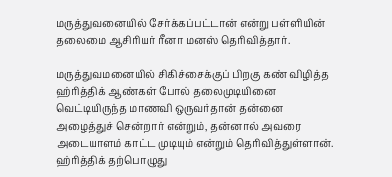மருத்துவனையில் சேர்க்கப்பட்டான் என்று பள்ளியின் தலைமை ஆசிரியர் ரீனா மனஸ் தெரிவித்தார்.

மருத்துவமனையில் சிகிச்சைக்குப் பிறகு கண் விழித்த ஹ்ரித்திக் ஆண்கள் போல் தலைமுடியினை வெட்டியிருந்த மாணவி ஒருவர்தான் தன்னை அழைத்துச் சென்றார் என்றும், தன்னால் அவரை அடையாளம் காட்ட முடியும் என்றும் தெரிவித்துள்ளான். ஹ்ரித்திக் தற்பொழுது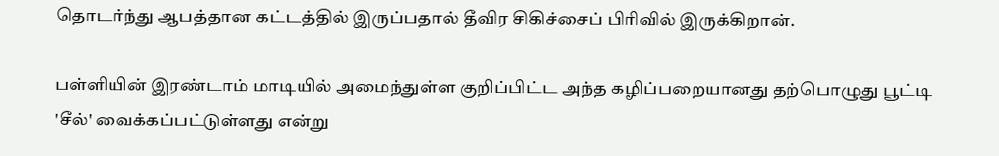தொடர்ந்து ஆபத்தான கட்டத்தில் இருப்பதால் தீவிர சிகிச்சைப் பிரிவில் இருக்கிறான்.

பள்ளியின் இரண்டாம் மாடியில் அமைந்துள்ள குறிப்பிட்ட அந்த கழிப்பறையானது தற்பொழுது பூட்டி 'சீல்' வைக்கப்பட்டுள்ளது என்று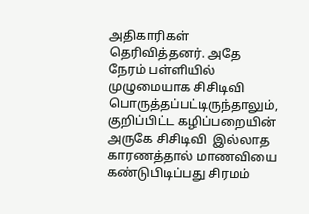அதிகாரிகள் தெரிவித்தனர். அதே நேரம் பள்ளியில் முழுமையாக சிசிடிவி பொருத்தப்பட்டிருந்தாலும், குறிப்பிட்ட கழிப்பறையின் அருகே சிசிடிவி  இல்லாத காரணத்தால் மாணவியை கண்டுபிடிப்பது சிரமம்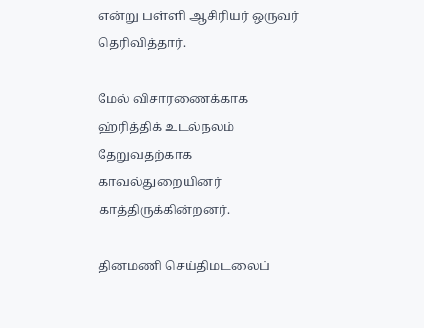என்று பள்ளி ஆசிரியர் ஒருவர் தெரிவித்தார்.

மேல் விசாரணைக்காக ஹ்ரித்திக் உடல்நலம் தேறுவதற்காக காவல்துறையினர் காத்திருக்கின்றனர்.

தினமணி செய்திமடலைப்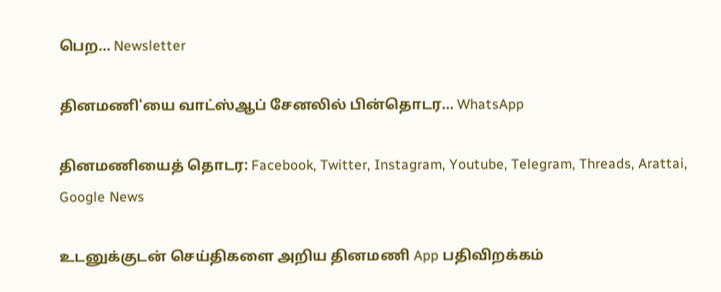பெற... Newsletter

தினமணி'யை வாட்ஸ்ஆப் சேனலில் பின்தொடர... WhatsApp

தினமணியைத் தொடர: Facebook, Twitter, Instagram, Youtube, Telegram, Threads, Arattai, Google News

உடனுக்குடன் செய்திகளை அறிய தினமணி App பதிவிறக்கம்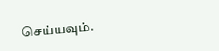செய்யவும்.